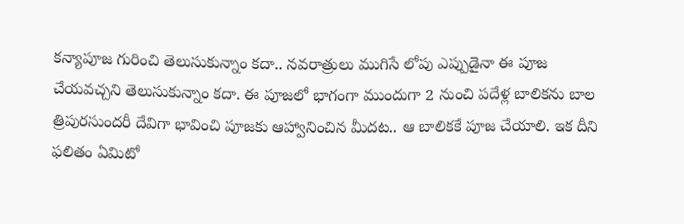కన్యాపూజ గురించి తెలుసుకున్నాం కదా.. నవరాత్రులు ముగిసే లోపు ఎప్పుడైనా ఈ పూజ చేయవచ్చని తెలుసుకున్నాం కదా. ఈ పూజలో భాగంగా ముందుగా 2 నుంచి పదేళ్ల బాలికను బాల త్రిపురసుందరీ దేవిగా భావించి పూజకు ఆహ్వానించిన మీదట.. ఆ బాలికకే పూజ చేయాలి. ఇక దీని ఫలితం ఏమిటో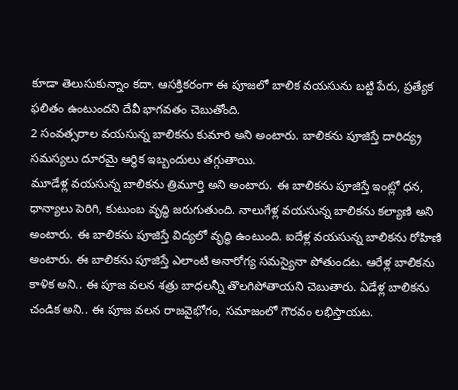కూడా తెలుసుకున్నాం కదా. ఆసక్తికరంగా ఈ పూజలో బాలిక వయసును బట్టి పేరు, ప్రత్యేక ఫలితం ఉంటుందని దేవీ భాగవతం చెబుతోంది.
2 సంవత్సరాల వయసున్న బాలికను కుమారి అని అంటారు. బాలికను పూజిస్తే దారిద్య్ర సమస్యలు దూరమై ఆర్థిక ఇబ్బందులు తగ్గుతాయి.
మూడేళ్ల వయసున్న బాలికను త్రిమూర్తి అని అంటారు. ఈ బాలికను పూజిస్తే ఇంట్లో ధన, ధాన్యాలు పెరిగి, కుటుంబ వృద్ధి జరుగుతుంది. నాలుగేళ్ల వయసున్న బాలికను కల్యాణి అని అంటారు. ఈ బాలికను పూజిస్తే విద్యలో వృద్ధి ఉంటుంది. ఐదేళ్ల వయసున్న బాలికను రోహిణి అంటారు. ఈ బాలికను పూజిస్తే ఎలాంటి అనారోగ్య సమస్యైనా పోతుందట. ఆరేళ్ల బాలికను కాళిక అని.. ఈ పూజ వలన శత్రు బాధలన్నీ తొలగిపోతాయని చెబుతారు. ఏడేళ్ల బాలికను చండిక అని.. ఈ పూజ వలన రాజవైభోగం, సమాజంలో గౌరవం లభిస్తాయట.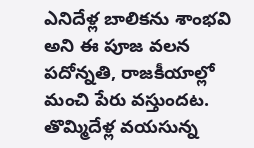ఎనిదేళ్ల బాలికను శాంభవి అని ఈ పూజ వలన పదోన్నతి, రాజకీయాల్లో మంచి పేరు వస్తుందట. తొమ్మిదేళ్ల వయసున్న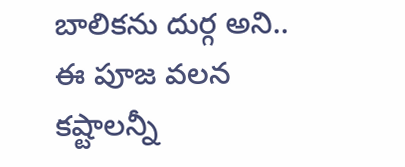బాలికను దుర్గ అని.. ఈ పూజ వలన కష్టాలన్నీ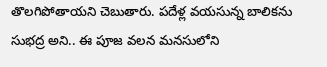తొలగిపోతాయని చెబుతారు. పదేళ్ల వయసున్న బాలికను సుభద్ర అని.. ఈ పూజ వలన మనసులోని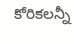కోరికలన్నీ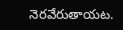నెరవేరుతాయట.